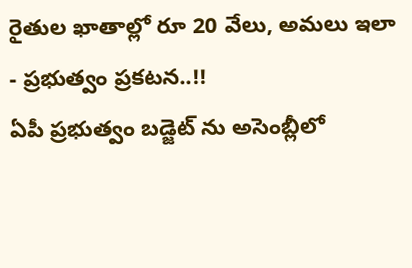రైతుల ఖాతాల్లో రూ 20 వేలు, అమలు ఇలా - ప్రభుత్వం ప్రకటన..!!
ఏపీ ప్రభుత్వం బడ్జెట్ ను అసెంబ్లీలో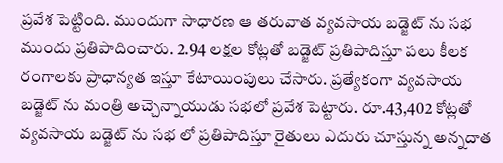ప్రవేశ పెట్టింది. ముందుగా సాధారణ ఆ తరువాత వ్యవసాయ బడ్జెట్ ను సభ ముందు ప్రతిపాదించారు. 2.94 లక్షల కోట్లతో బడ్జెట్ ప్రతిపాదిస్తూ పలు కీలక రంగాలకు ప్రాధాన్యత ఇస్తూ కేటాయింపులు చేసారు. ప్రత్యేకంగా వ్యవసాయ బడ్జెట్ ను మంత్రి అచ్చెన్నాయుడు సభలో ప్రవేశ పెట్టారు. రూ.43,402 కోట్లతో వ్యవసాయ బడ్జెట్ ను సభ లో ప్రతిపాదిస్తూ రైతులు ఎదురు చూస్తున్న అన్నదాత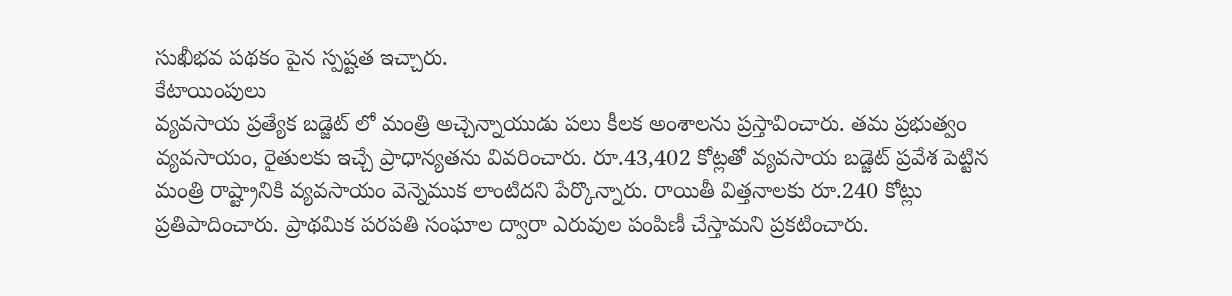సుఖీభవ పథకం పైన స్పష్టత ఇచ్చారు.
కేటాయింపులు
వ్యవసాయ ప్రత్యేక బడ్జెట్ లో మంత్రి అచ్చెన్నాయుడు పలు కీలక అంశాలను ప్రస్తావించారు. తమ ప్రభుత్వం వ్యవసాయం, రైతులకు ఇచ్చే ప్రాధాన్యతను వివరించారు. రూ.43,402 కోట్లతో వ్యవసాయ బడ్జెట్ ప్రవేశ పెట్టిన మంత్రి రాష్ట్రానికి వ్యవసాయం వెన్నెముక లాంటిదని పేర్కొన్నారు. రాయితీ విత్తనాలకు రూ.240 కోట్లు ప్రతిపాదించారు. ప్రాథమిక పరపతి సంఘాల ద్వారా ఎరువుల పంపిణీ చేస్తామని ప్రకటించారు.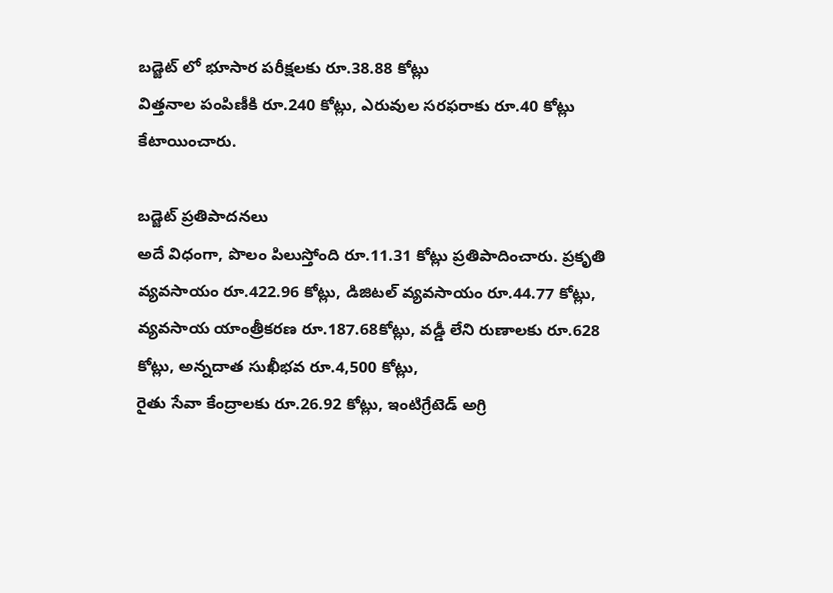బడ్జెట్ లో భూసార పరీక్షలకు రూ.38.88 కోట్లు
విత్తనాల పంపిణీకి రూ.240 కోట్లు, ఎరువుల సరఫరాకు రూ.40 కోట్లు కేటాయించారు.

బడ్జెట్ ప్రతిపాదనలు
అదే విధంగా, పొలం పిలుస్తోంది రూ.11.31 కోట్లు ప్రతిపాదించారు. ప్రకృతి వ్యవసాయం రూ.422.96 కోట్లు, డిజిటల్ వ్యవసాయం రూ.44.77 కోట్లు, వ్యవసాయ యాంత్రీకరణ రూ.187.68కోట్లు, వడ్డీ లేని రుణాలకు రూ.628 కోట్లు, అన్నదాత సుఖీభవ రూ.4,500 కోట్లు,
రైతు సేవా కేంద్రాలకు రూ.26.92 కోట్లు, ఇంటిగ్రేటెడ్ అగ్రి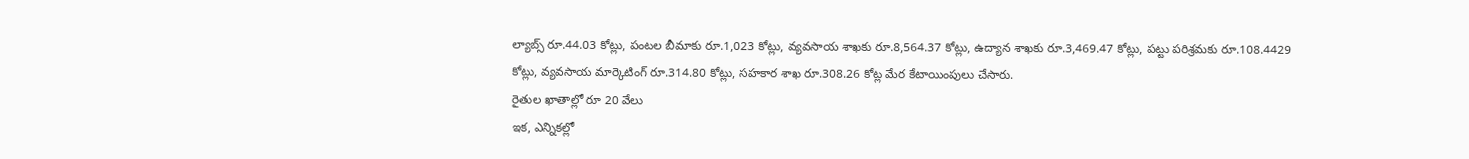ల్యాబ్స్ రూ.44.03 కోట్లు, పంటల బీమాకు రూ.1,023 కోట్లు, వ్యవసాయ శాఖకు రూ.8,564.37 కోట్లు, ఉద్యాన శాఖకు రూ.3,469.47 కోట్లు, పట్టు పరిశ్రమకు రూ.108.4429 కోట్లు, వ్యవసాయ మార్కెటింగ్ రూ.314.80 కోట్లు, సహకార శాఖ రూ.308.26 కోట్ల మేర కేటాయింపులు చేసారు.
రైతుల ఖాతాల్లో రూ 20 వేలు
ఇక, ఎన్నికల్లో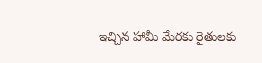ఇచ్చిన హామీ మేరకు రైతులకు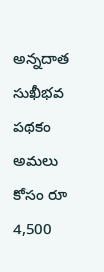అన్నదాత సుఖీభవ పథకం అమలు కోసం రూ 4,500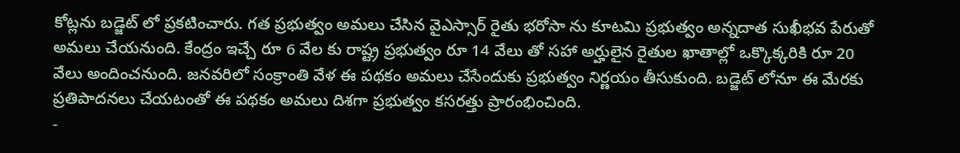కోట్లను బడ్జెట్ లో ప్రకటించారు. గత ప్రభుత్వం అమలు చేసిన వైఎస్సార్ రైతు భరోసా ను కూటమి ప్రభుత్వం అన్నదాత సుఖీభవ పేరుతో అమలు చేయనుంది. కేంద్రం ఇచ్చే రూ 6 వేల కు రాష్ట్ర ప్రభుత్వం రూ 14 వేలు తో సహా అర్హులైన రైతుల ఖాతాల్లో ఒక్కొక్కరికి రూ 20 వేలు అందించనుంది. జనవరిలో సంక్రాంతి వేళ ఈ పథకం అమలు చేసేందుకు ప్రభుత్వం నిర్ణయం తీసుకుంది. బడ్జెట్ లోనూ ఈ మేరకు ప్రతిపాదనలు చేయటంతో ఈ పథకం అమలు దిశగా ప్రభుత్వం కసరత్తు ప్రారంభించింది.
-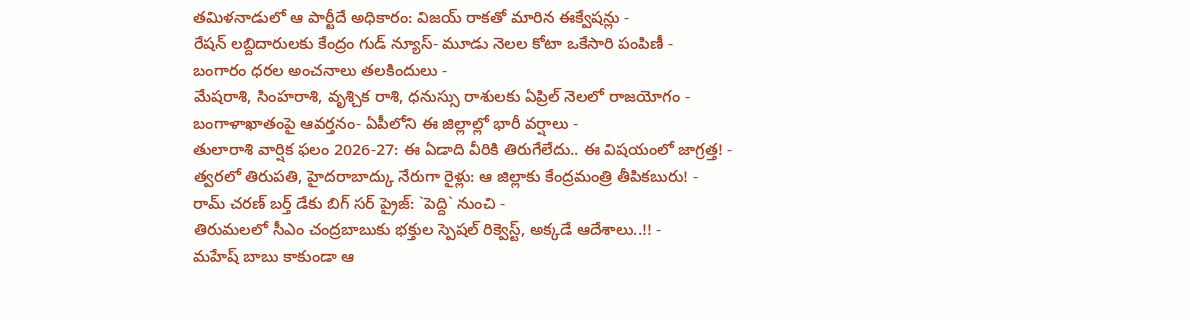తమిళనాడులో ఆ పార్టీదే అధికారం: విజయ్ రాకతో మారిన ఈక్వేషన్లు -
రేషన్ లబ్దిదారులకు కేంద్రం గుడ్ న్యూస్- మూడు నెలల కోటా ఒకేసారి పంపిణీ -
బంగారం ధరల అంచనాలు తలకిందులు -
మేషరాశి, సింహరాశి, వృశ్చిక రాశి, ధనుస్సు రాశులకు ఏప్రిల్ నెలలో రాజయోగం -
బంగాళాఖాతంపై ఆవర్తనం- ఏపీలోని ఈ జిల్లాల్లో భారీ వర్షాలు -
తులారాశి వార్షిక ఫలం 2026-27: ఈ ఏడాది వీరికి తిరుగేలేదు.. ఈ విషయంలో జాగ్రత్త! -
త్వరలో తిరుపతి, హైదరాబాద్కు నేరుగా రైళ్లు: ఆ జిల్లాకు కేంద్రమంత్రి తీపికబురు! -
రామ్ చరణ్ బర్త్ డేకు బిగ్ సర్ ప్రైజ్: `పెద్ది` నుంచి -
తిరుమలలో సీఎం చంద్రబాబుకు భక్తుల స్పెషల్ రిక్వెస్ట్, అక్కడే ఆదేశాలు..!! -
మహేష్ బాబు కాకుండా ఆ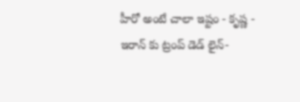హీరో అంటే చాలా ఇష్టం - కృష్ణ -
ఇరాన్ కు ట్రంప్ డెడ్ లైన్-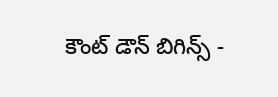కౌంట్ డౌన్ బిగిన్స్ -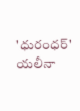'ధురంధర్' యలీనా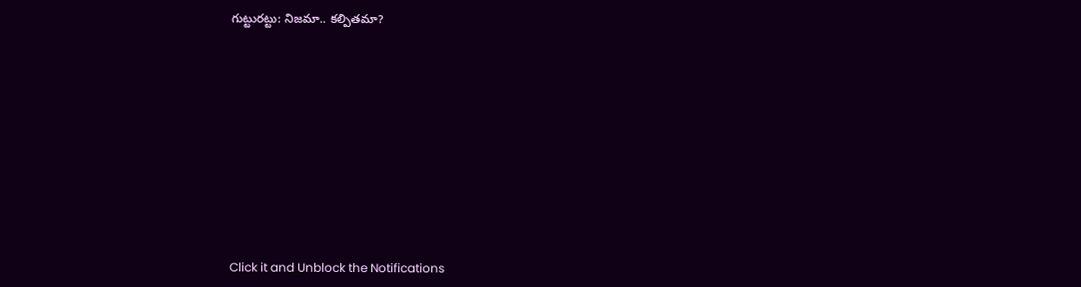గుట్టురట్టు: నిజమా.. కల్పితమా?












Click it and Unblock the Notifications